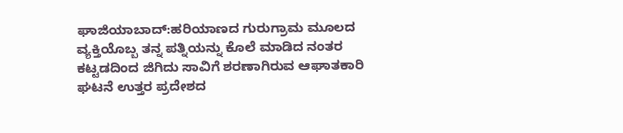ಘಾಜಿಯಾಬಾದ್:ಹರಿಯಾಣದ ಗುರುಗ್ರಾಮ ಮೂಲದ ವ್ಯಕ್ತಿಯೊಬ್ಬ ತನ್ನ ಪತ್ನಿಯನ್ನು ಕೊಲೆ ಮಾಡಿದ ನಂತರ ಕಟ್ಟಡದಿಂದ ಜಿಗಿದು ಸಾವಿಗೆ ಶರಣಾಗಿರುವ ಆಘಾತಕಾರಿ ಘಟನೆ ಉತ್ತರ ಪ್ರದೇಶದ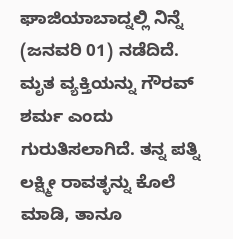ಘಾಜಿಯಾಬಾದ್ನಲ್ಲಿ ನಿನ್ನೆ (ಜನವರಿ 01) ನಡೆದಿದೆ.
ಮೃತ ವ್ಯಕ್ತಿಯನ್ನು ಗೌರವ್ ಶರ್ಮ ಎಂದು ಗುರುತಿಸಲಾಗಿದೆ. ತನ್ನ ಪತ್ನಿ ಲಕ್ಷ್ಮೀ ರಾವತ್ಳನ್ನು ಕೊಲೆ ಮಾಡಿ, ತಾನೂ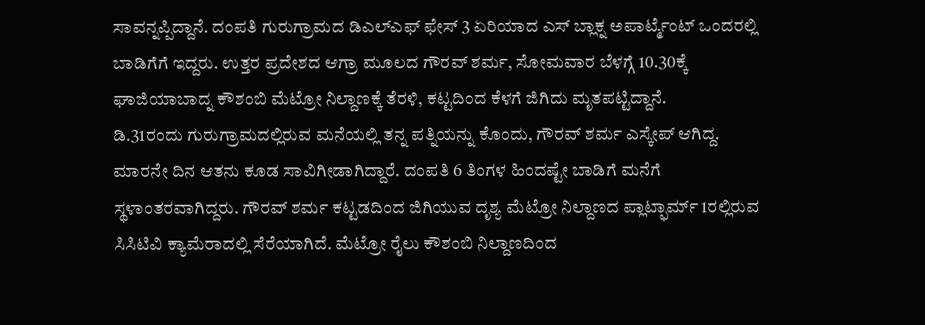ಸಾವನ್ನಪ್ಪಿದ್ದಾನೆ. ದಂಪತಿ ಗುರುಗ್ರಾಮದ ಡಿಎಲ್ಎಫ್ ಫೇಸ್ 3 ಏರಿಯಾದ ಎಸ್ ಬ್ಲಾಕ್ನ ಅಪಾರ್ಟ್ಮೆಂಟ್ ಒಂದರಲ್ಲಿ ಬಾಡಿಗೆಗೆ ಇದ್ದರು. ಉತ್ತರ ಪ್ರದೇಶದ ಆಗ್ರಾ ಮೂಲದ ಗೌರವ್ ಶರ್ಮ, ಸೋಮವಾರ ಬೆಳಗ್ಗೆ 10.30ಕ್ಕೆ ಘಾಜಿಯಾಬಾದ್ನ ಕೌಶಂಬಿ ಮೆಟ್ರೋ ನಿಲ್ದಾಣಕ್ಕೆ ತೆರಳಿ, ಕಟ್ಟದಿಂದ ಕೆಳಗೆ ಜಿಗಿದು ಮೃತಪಟ್ಟಿದ್ದಾನೆ.
ಡಿ.31ರಂದು ಗುರುಗ್ರಾಮದಲ್ಲಿರುವ ಮನೆಯಲ್ಲಿ ತನ್ನ ಪತ್ನಿಯನ್ನು ಕೊಂದು, ಗೌರವ್ ಶರ್ಮ ಎಸ್ಕೇಪ್ ಆಗಿದ್ದ. ಮಾರನೇ ದಿನ ಆತನು ಕೂಡ ಸಾವಿಗೀಡಾಗಿದ್ದಾರೆ. ದಂಪತಿ 6 ತಿಂಗಳ ಹಿಂದಷ್ಟೇ ಬಾಡಿಗೆ ಮನೆಗೆ ಸ್ಥಳಾಂತರವಾಗಿದ್ದರು. ಗೌರವ್ ಶರ್ಮ ಕಟ್ಟಡದಿಂದ ಜಿಗಿಯುವ ದೃಶ್ಯ ಮೆಟ್ರೋ ನಿಲ್ದಾಣದ ಪ್ಲಾಟ್ಫಾರ್ಮ್ 1ರಲ್ಲಿರುವ ಸಿಸಿಟಿವಿ ಕ್ಯಾಮೆರಾದಲ್ಲಿ ಸೆರೆಯಾಗಿದೆ. ಮೆಟ್ರೋ ರೈಲು ಕೌಶಂಬಿ ನಿಲ್ದಾಣದಿಂದ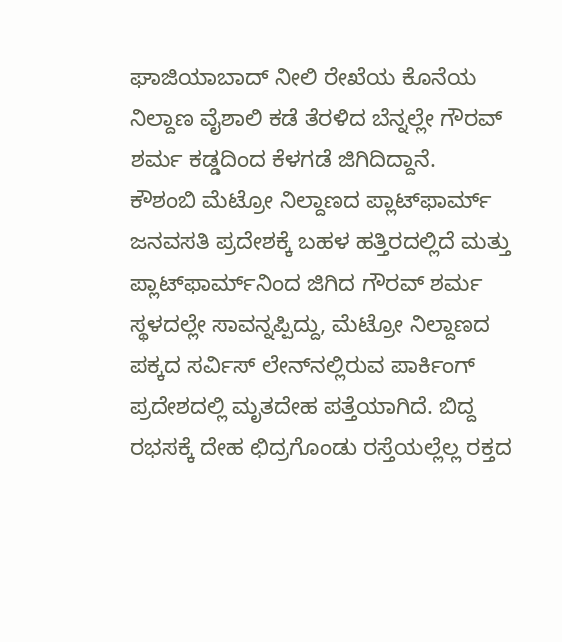ಘಾಜಿಯಾಬಾದ್ ನೀಲಿ ರೇಖೆಯ ಕೊನೆಯ ನಿಲ್ದಾಣ ವೈಶಾಲಿ ಕಡೆ ತೆರಳಿದ ಬೆನ್ನಲ್ಲೇ ಗೌರವ್ ಶರ್ಮ ಕಡ್ಡದಿಂದ ಕೆಳಗಡೆ ಜಿಗಿದಿದ್ದಾನೆ.
ಕೌಶಂಬಿ ಮೆಟ್ರೋ ನಿಲ್ದಾಣದ ಪ್ಲಾಟ್‌ಫಾರ್ಮ್ ಜನವಸತಿ ಪ್ರದೇಶಕ್ಕೆ ಬಹಳ ಹತ್ತಿರದಲ್ಲಿದೆ ಮತ್ತು ಪ್ಲಾಟ್‌ಫಾರ್ಮ್‌ನಿಂದ ಜಿಗಿದ ಗೌರವ್ ಶರ್ಮ ಸ್ಥಳದಲ್ಲೇ ಸಾವನ್ನಪ್ಪಿದ್ದು, ಮೆಟ್ರೋ ನಿಲ್ದಾಣದ ಪಕ್ಕದ ಸರ್ವಿಸ್ ಲೇನ್‌ನಲ್ಲಿರುವ ಪಾರ್ಕಿಂಗ್ ಪ್ರದೇಶದಲ್ಲಿ ಮೃತದೇಹ ಪತ್ತೆಯಾಗಿದೆ. ಬಿದ್ದ ರಭಸಕ್ಕೆ ದೇಹ ಛಿದ್ರಗೊಂಡು ರಸ್ತೆಯಲ್ಲೆಲ್ಲ ರಕ್ತದ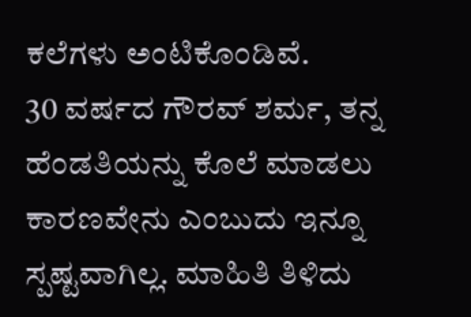ಕಲೆಗಳು ಅಂಟಿಕೊಂಡಿವೆ.
30 ವರ್ಷದ ಗೌರವ್ ಶರ್ಮ, ತನ್ನ ಹೆಂಡತಿಯನ್ನು ಕೊಲೆ ಮಾಡಲು ಕಾರಣವೇನು ಎಂಬುದು ಇನ್ನೂ ಸ್ಪಷ್ಟವಾಗಿಲ್ಲ. ಮಾಹಿತಿ ತಿಳಿದು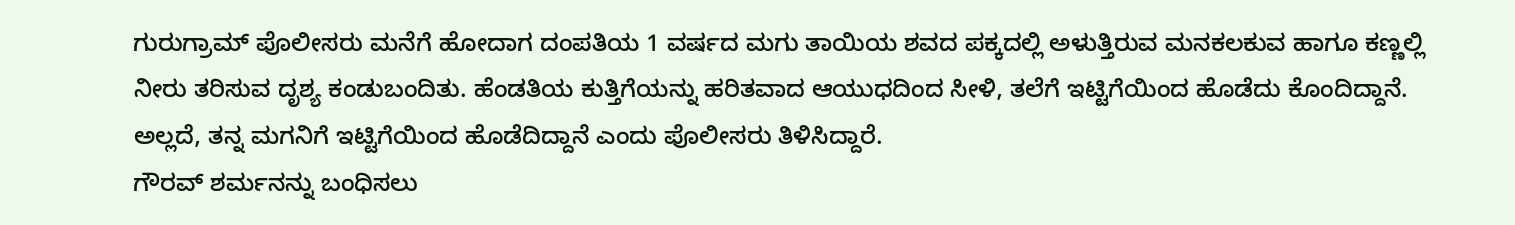ಗುರುಗ್ರಾಮ್ ಪೊಲೀಸರು ಮನೆಗೆ ಹೋದಾಗ ದಂಪತಿಯ 1 ವರ್ಷದ ಮಗು ತಾಯಿಯ ಶವದ ಪಕ್ಕದಲ್ಲಿ ಅಳುತ್ತಿರುವ ಮನಕಲಕುವ ಹಾಗೂ ಕಣ್ಣಲ್ಲಿ ನೀರು ತರಿಸುವ ದೃಶ್ಯ ಕಂಡುಬಂದಿತು. ಹೆಂಡತಿಯ ಕುತ್ತಿಗೆಯನ್ನು ಹರಿತವಾದ ಆಯುಧದಿಂದ ಸೀಳಿ, ತಲೆಗೆ ಇಟ್ಟಿಗೆಯಿಂದ ಹೊಡೆದು ಕೊಂದಿದ್ದಾನೆ. ಅಲ್ಲದೆ, ತನ್ನ ಮಗನಿಗೆ ಇಟ್ಟಿಗೆಯಿಂದ ಹೊಡೆದಿದ್ದಾನೆ ಎಂದು ಪೊಲೀಸರು ತಿಳಿಸಿದ್ದಾರೆ.
ಗೌರವ್ ಶರ್ಮನನ್ನು ಬಂಧಿಸಲು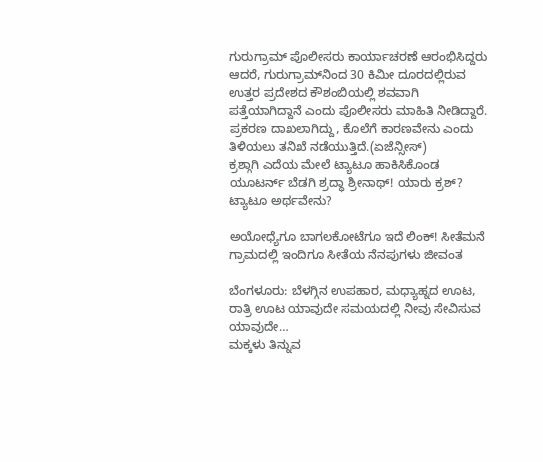ಗುರುಗ್ರಾಮ್ ಪೊಲೀಸರು ಕಾರ್ಯಾಚರಣೆ ಆರಂಭಿಸಿದ್ದರು ಆದರೆ, ಗುರುಗ್ರಾಮ್‌ನಿಂದ 30 ಕಿಮೀ ದೂರದಲ್ಲಿರುವ ಉತ್ತರ ಪ್ರದೇಶದ ಕೌಶಂಬಿಯಲ್ಲಿ ಶವವಾಗಿ ಪತ್ತೆಯಾಗಿದ್ದಾನೆ ಎಂದು ಪೊಲೀಸರು ಮಾಹಿತಿ ನೀಡಿದ್ದಾರೆ. ಪ್ರಕರಣ ದಾಖಲಾಗಿದ್ದು, ಕೊಲೆಗೆ ಕಾರಣವೇನು ಎಂದು ತಿಳಿಯಲು ತನಿಖೆ ನಡೆಯುತ್ತಿದೆ.(ಏಜೆನ್ಸೀಸ್)
ಕ್ರಶ್ಗಾಗಿ ಎದೆಯ ಮೇಲೆ ಟ್ಯಾಟೂ ಹಾಕಿಸಿಕೊಂಡ ಯೂಟರ್ನ್ ಬೆಡಗಿ ಶ್ರದ್ಧಾ ಶ್ರೀನಾಥ್! ಯಾರು ಕ್ರಶ್? ಟ್ಯಾಟೂ ಅರ್ಥವೇನು?

ಅಯೋಧ್ಯೆಗೂ ಬಾಗಲಕೋಟೆಗೂ ಇದೆ ಲಿಂಕ್! ಸೀತೆಮನೆ ಗ್ರಾಮದಲ್ಲಿ ಇಂದಿಗೂ ಸೀತೆಯ ನೆನಪುಗಳು ಜೀವಂತ

ಬೆಂಗಳೂರು: ಬೆಳಗ್ಗಿನ ಉಪಹಾರ, ಮಧ್ಯಾಹ್ನದ ಊಟ, ರಾತ್ರಿ ಊಟ ಯಾವುದೇ ಸಮಯದಲ್ಲಿ ನೀವು ಸೇವಿಸುವ ಯಾವುದೇ…
ಮಕ್ಕಳು ತಿನ್ನುವ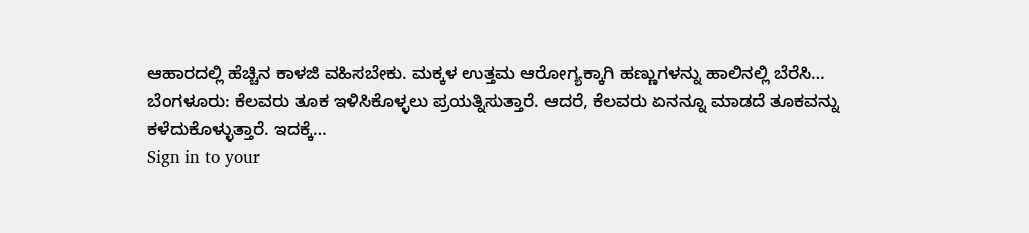ಆಹಾರದಲ್ಲಿ ಹೆಚ್ಚಿನ ಕಾಳಜಿ ವಹಿಸಬೇಕು. ಮಕ್ಕಳ ಉತ್ತಮ ಆರೋಗ್ಯಕ್ಕಾಗಿ ಹಣ್ಣುಗಳನ್ನು ಹಾಲಿನಲ್ಲಿ ಬೆರೆಸಿ…
ಬೆಂಗಳೂರು: ಕೆಲವರು ತೂಕ ಇಳಿಸಿಕೊಳ್ಳಲು ಪ್ರಯತ್ನಿಸುತ್ತಾರೆ. ಆದರೆ, ಕೆಲವರು ಏನನ್ನೂ ಮಾಡದೆ ತೂಕವನ್ನು ಕಳೆದುಕೊಳ್ಳುತ್ತಾರೆ. ಇದಕ್ಕೆ…
Sign in to your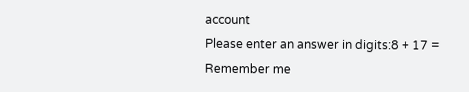account
Please enter an answer in digits:8 + 17 =
Remember me